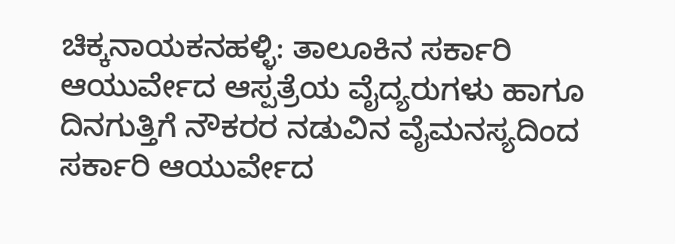ಚಿಕ್ಕನಾಯಕನಹಳ್ಳಿ: ತಾಲೂಕಿನ ಸರ್ಕಾರಿ ಆಯುರ್ವೇದ ಆಸ್ಪತ್ರೆಯ ವೈದ್ಯರುಗಳು ಹಾಗೂ ದಿನಗುತ್ತಿಗೆ ನೌಕರರ ನಡುವಿನ ವೈಮನಸ್ಯದಿಂದ ಸರ್ಕಾರಿ ಆಯುರ್ವೇದ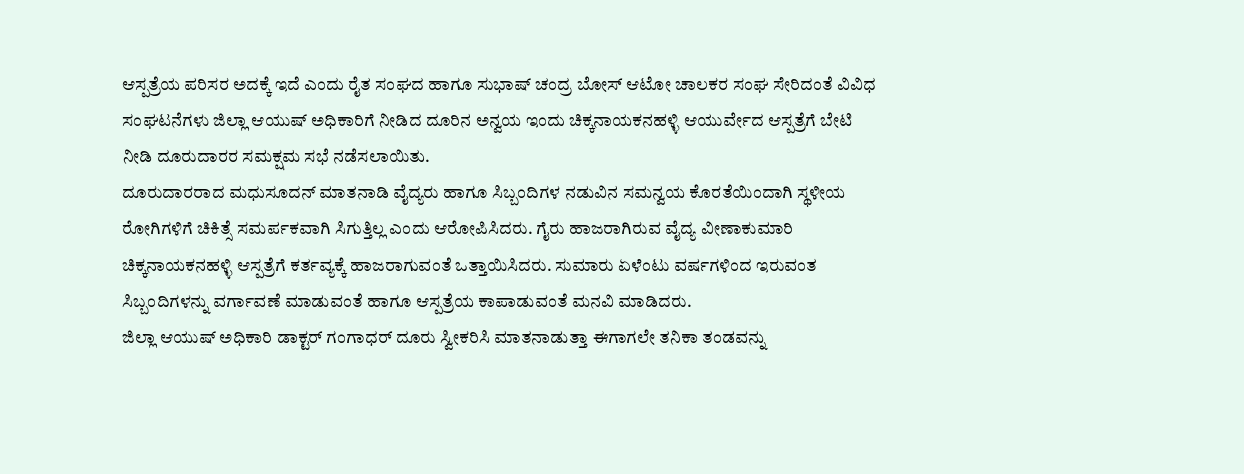ಆಸ್ಪತ್ರೆಯ ಪರಿಸರ ಅದಕ್ಕೆ ಇದೆ ಎಂದು ರೈತ ಸಂಘದ ಹಾಗೂ ಸುಭಾಷ್ ಚಂದ್ರ ಬೋಸ್ ಆಟೋ ಚಾಲಕರ ಸಂಘ ಸೇರಿದಂತೆ ವಿವಿಧ ಸಂಘಟನೆಗಳು ಜಿಲ್ಲಾ ಆಯುಷ್ ಅಧಿಕಾರಿಗೆ ನೀಡಿದ ದೂರಿನ ಅನ್ವಯ ಇಂದು ಚಿಕ್ಕನಾಯಕನಹಳ್ಳಿ ಆಯುರ್ವೇದ ಆಸ್ಪತ್ರೆಗೆ ಬೇಟಿ ನೀಡಿ ದೂರುದಾರರ ಸಮಕ್ಷಮ ಸಭೆ ನಡೆಸಲಾಯಿತು.
ದೂರುದಾರರಾದ ಮಧುಸೂದನ್ ಮಾತನಾಡಿ ವೈದ್ಯರು ಹಾಗೂ ಸಿಬ್ಬಂದಿಗಳ ನಡುವಿನ ಸಮನ್ವಯ ಕೊರತೆಯಿಂದಾಗಿ ಸ್ಥಳೀಯ ರೋಗಿಗಳಿಗೆ ಚಿಕಿತ್ಸೆ ಸಮರ್ಪಕವಾಗಿ ಸಿಗುತ್ತಿಲ್ಲ ಎಂದು ಆರೋಪಿಸಿದರು. ಗೈರು ಹಾಜರಾಗಿರುವ ವೈದ್ಯ ವೀಣಾಕುಮಾರಿ ಚಿಕ್ಕನಾಯಕನಹಳ್ಳಿ ಆಸ್ಪತ್ರೆಗೆ ಕರ್ತವ್ಯಕ್ಕೆ ಹಾಜರಾಗುವಂತೆ ಒತ್ತಾಯಿಸಿದರು. ಸುಮಾರು ಏಳೆಂಟು ವರ್ಷಗಳಿಂದ ಇರುವಂತ ಸಿಬ್ಬಂದಿಗಳನ್ನು ವರ್ಗಾವಣೆ ಮಾಡುವಂತೆ ಹಾಗೂ ಆಸ್ಪತ್ರೆಯ ಕಾಪಾಡುವಂತೆ ಮನವಿ ಮಾಡಿದರು.
ಜಿಲ್ಲಾ ಆಯುಷ್ ಅಧಿಕಾರಿ ಡಾಕ್ಟರ್ ಗಂಗಾಧರ್ ದೂರು ಸ್ವೀಕರಿಸಿ ಮಾತನಾಡುತ್ತಾ ಈಗಾಗಲೇ ತನಿಕಾ ತಂಡವನ್ನು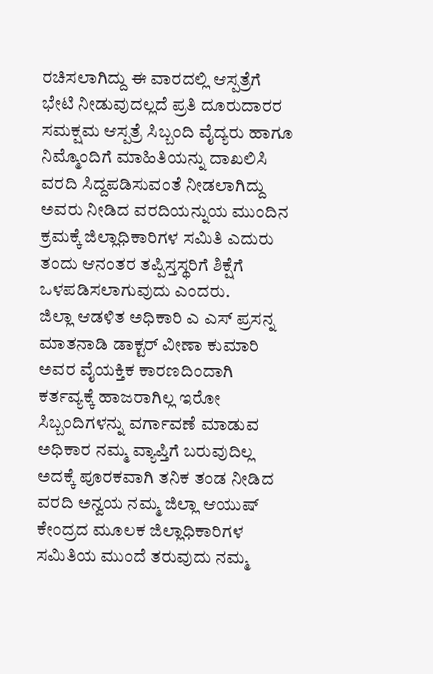ರಚಿಸಲಾಗಿದ್ದು ಈ ವಾರದಲ್ಲಿ ಆಸ್ಪತ್ರೆಗೆ ಭೇಟಿ ನೀಡುವುದಲ್ಲದೆ ಪ್ರತಿ ದೂರುದಾರರ ಸಮಕ್ಷಮ ಆಸ್ಪತ್ರೆ ಸಿಬ್ಬಂದಿ ವೈದ್ಯರು ಹಾಗೂ ನಿಮ್ಮೊಂದಿಗೆ ಮಾಹಿತಿಯನ್ನು ದಾಖಲಿಸಿ ವರದಿ ಸಿದ್ದಪಡಿಸುವಂತೆ ನೀಡಲಾಗಿದ್ದು ಅವರು ನೀಡಿದ ವರದಿಯನ್ನುಯ ಮುಂದಿನ ಕ್ರಮಕ್ಕೆ ಜಿಲ್ಲಾಧಿಕಾರಿಗಳ ಸಮಿತಿ ಎದುರು ತಂದು ಆನಂತರ ತಪ್ಪಿಸ್ತಸ್ಥರಿಗೆ ಶಿಕ್ಷೆಗೆ ಒಳಪಡಿಸಲಾಗುವುದು ಎಂದರು.
ಜಿಲ್ಲಾ ಆಡಳಿತ ಅಧಿಕಾರಿ ಎ ಎಸ್ ಪ್ರಸನ್ನ ಮಾತನಾಡಿ ಡಾಕ್ಟರ್ ವೀಣಾ ಕುಮಾರಿ ಅವರ ವೈಯಕ್ತಿಕ ಕಾರಣದಿಂದಾಗಿ ಕರ್ತವ್ಯಕ್ಕೆ ಹಾಜರಾಗಿಲ್ಲ ಇರೋ ಸಿಬ್ಬಂದಿಗಳನ್ನು ವರ್ಗಾವಣೆ ಮಾಡುವ ಅಧಿಕಾರ ನಮ್ಮ ವ್ಯಾಪ್ತಿಗೆ ಬರುವುದಿಲ್ಲ ಅದಕ್ಕೆ ಪೂರಕವಾಗಿ ತನಿಕ ತಂಡ ನೀಡಿದ ವರದಿ ಅನ್ವಯ ನಮ್ಮ ಜಿಲ್ಲಾ ಆಯುಷ್ ಕೇಂದ್ರದ ಮೂಲಕ ಜಿಲ್ಲಾಧಿಕಾರಿಗಳ ಸಮಿತಿಯ ಮುಂದೆ ತರುವುದು ನಮ್ಮ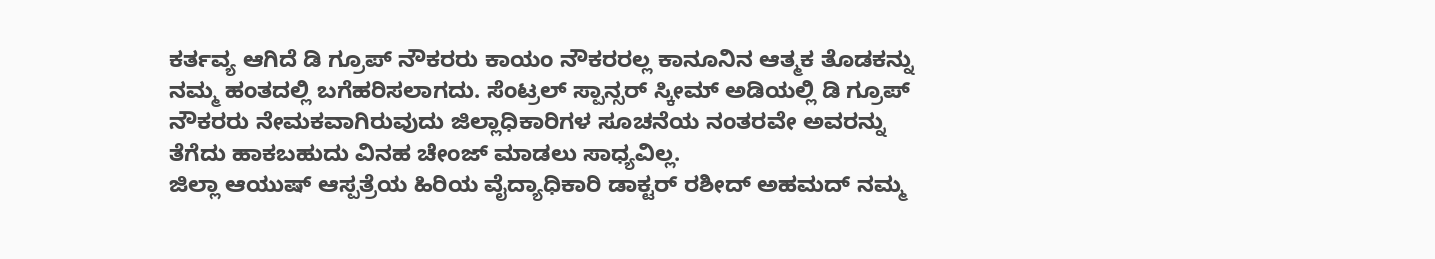ಕರ್ತವ್ಯ ಆಗಿದೆ ಡಿ ಗ್ರೂಪ್ ನೌಕರರು ಕಾಯಂ ನೌಕರರಲ್ಲ ಕಾನೂನಿನ ಆತ್ಮಕ ತೊಡಕನ್ನು ನಮ್ಮ ಹಂತದಲ್ಲಿ ಬಗೆಹರಿಸಲಾಗದು. ಸೆಂಟ್ರಲ್ ಸ್ಪಾನ್ಸರ್ ಸ್ಕೀಮ್ ಅಡಿಯಲ್ಲಿ ಡಿ ಗ್ರೂಪ್ ನೌಕರರು ನೇಮಕವಾಗಿರುವುದು ಜಿಲ್ಲಾಧಿಕಾರಿಗಳ ಸೂಚನೆಯ ನಂತರವೇ ಅವರನ್ನು ತೆಗೆದು ಹಾಕಬಹುದು ವಿನಹ ಚೇಂಜ್ ಮಾಡಲು ಸಾಧ್ಯವಿಲ್ಲ.
ಜಿಲ್ಲಾ ಆಯುಷ್ ಆಸ್ಪತ್ರೆಯ ಹಿರಿಯ ವೈದ್ಯಾಧಿಕಾರಿ ಡಾಕ್ಟರ್ ರಶೀದ್ ಅಹಮದ್ ನಮ್ಮ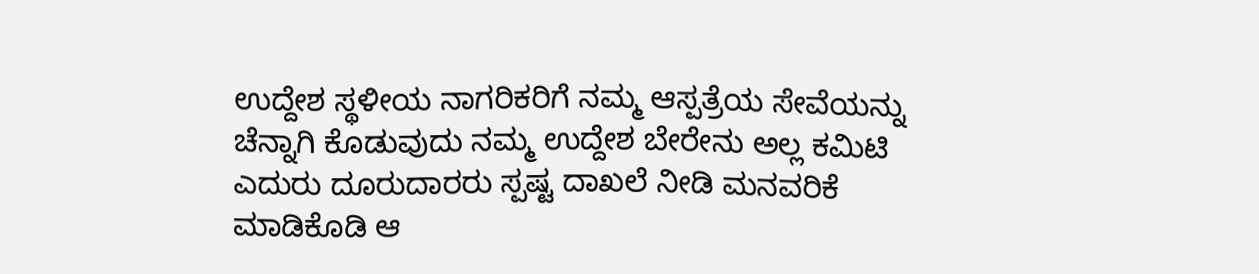ಉದ್ದೇಶ ಸ್ಥಳೀಯ ನಾಗರಿಕರಿಗೆ ನಮ್ಮ ಆಸ್ಪತ್ರೆಯ ಸೇವೆಯನ್ನು ಚೆನ್ನಾಗಿ ಕೊಡುವುದು ನಮ್ಮ ಉದ್ದೇಶ ಬೇರೇನು ಅಲ್ಲ ಕಮಿಟಿ ಎದುರು ದೂರುದಾರರು ಸ್ಪಷ್ಟ ದಾಖಲೆ ನೀಡಿ ಮನವರಿಕೆ ಮಾಡಿಕೊಡಿ ಆ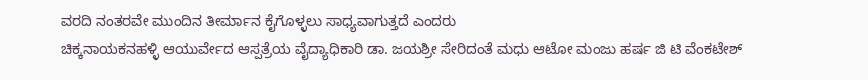ವರದಿ ನಂತರವೇ ಮುಂದಿನ ತೀರ್ಮಾನ ಕೈಗೊಳ್ಳಲು ಸಾಧ್ಯವಾಗುತ್ತದೆ ಎಂದರು
ಚಿಕ್ಕನಾಯಕನಹಳ್ಳಿ ಆಯುರ್ವೇದ ಆಸ್ಪತ್ರೆಯ ವೈದ್ಯಾಧಿಕಾರಿ ಡಾ. ಜಯಶ್ರೀ ಸೇರಿದಂತೆ ಮಧು ಆಟೋ ಮಂಜು ಹರ್ಷ ಜಿ ಟಿ ವೆಂಕಟೇಶ್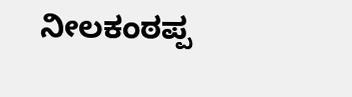ನೀಲಕಂಠಪ್ಪ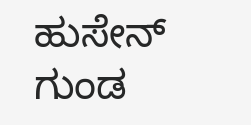ಹುಸೇನ್ ಗುಂಡ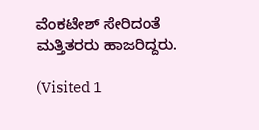ವೆಂಕಟೇಶ್ ಸೇರಿದಂತೆ ಮತ್ತಿತರರು ಹಾಜರಿದ್ದರು.

(Visited 1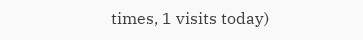times, 1 visits today)